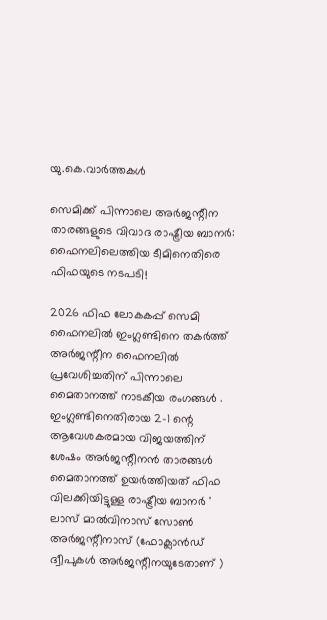യു.കെ.വാര്‍ത്തകള്‍

സെമിക്ക് പിന്നാലെ അര്‍ജന്റീന താരങ്ങളുടെ വിവാദ രാഷ്ട്രീയ ബാനര്‍: ഫൈനലിലെത്തിയ ടീമിനെതിരെ ഫിഫയുടെ നടപടി!

2026 ഫിഫ ലോകകപ്പ് സെമി ഫൈനലില്‍ ഇംഗ്ലണ്ടിനെ തകര്‍ത്ത് അര്‍ജന്റീന ഫൈനലില്‍ പ്രവേശിച്ചതിന് പിന്നാലെ മൈതാനത്ത് നാടകീയ രംഗങ്ങള്‍ . ഇംഗ്ലണ്ടിനെതിരായ 2-1 ന്റെ ആവേശകരമായ വിജയത്തിന് ശേഷം അര്‍ജന്റീനന്‍ താരങ്ങള്‍ മൈതാനത്ത് ഉയര്‍ത്തിയത് ഫിഫ വിലക്കിയിട്ടുള്ള രാഷ്ട്രീയ ബാനര്‍ ' ലാസ് മാല്‍വിനാസ് സോണ്‍ അര്‍ജന്റീനാസ് (ഫോക്ലാന്‍ഡ് ദ്വീപുകള്‍ അര്‍ജന്റീനയുടേതാണ് )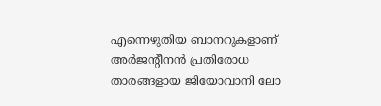എന്നെഴുതിയ ബാനറുകളാണ് അര്‍ജന്റീനന്‍ പ്രതിരോധ താരങ്ങളായ ജിയോവാനി ലോ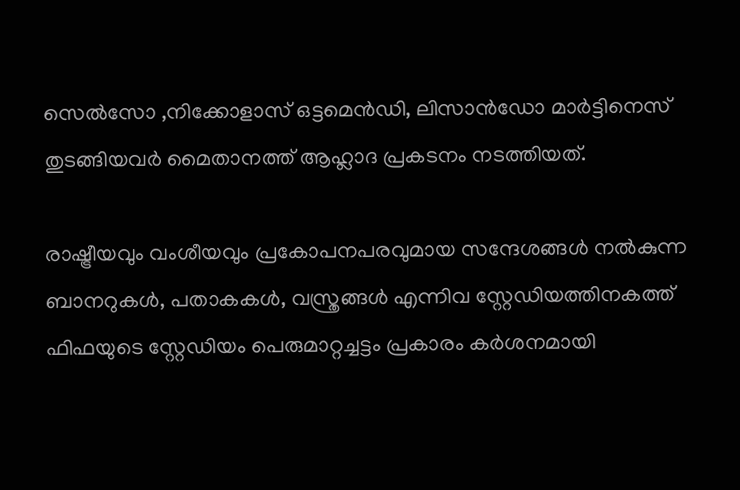സെല്‍സോ ,നിക്കോളാസ് ഒട്ടമെന്‍ഡി, ലിസാന്‍ഡോ മാര്‍ട്ടിനെസ് തുടങ്ങിയവര്‍ മൈതാനത്ത് ആഹ്ലാദ പ്രകടനം നടത്തിയത്.

രാഷ്ട്രീയവും വംശീയവും പ്രകോപനപരവുമായ സന്ദേശങ്ങള്‍ നല്‍കുന്ന ബാനറുകള്‍, പതാകകള്‍, വസ്ത്രങ്ങള്‍ എന്നിവ സ്റ്റേഡിയത്തിനകത്ത് ഫിഫയുടെ സ്റ്റേഡിയം പെരുമാറ്റച്ചട്ടം പ്രകാരം കര്‍ശനമായി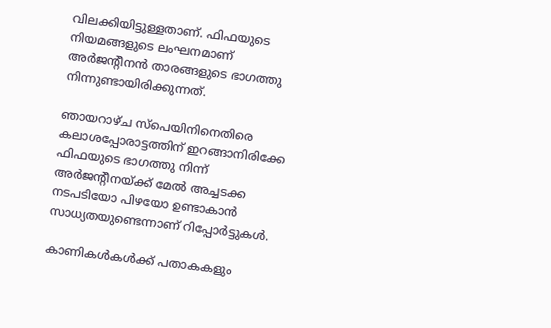വിലക്കിയിട്ടുള്ളതാണ്. ഫിഫയുടെ നിയമങ്ങളുടെ ലംഘനമാണ് അര്‍ജന്റീനന്‍ താരങ്ങളുടെ ഭാഗത്തു നിന്നുണ്ടായിരിക്കുന്നത്.

ഞായറാഴ്ച സ്‌പെയിനിനെതിരെ കലാശപ്പോരാട്ടത്തിന് ഇറങ്ങാനിരിക്കേ ഫിഫയുടെ ഭാഗത്തു നിന്ന് അര്‍ജന്റീനയ്ക്ക് മേല്‍ അച്ചടക്ക നടപടിയോ പിഴയോ ഉണ്ടാകാന്‍ സാധ്യതയുണ്ടെന്നാണ് റിപ്പോര്‍ട്ടുകള്‍.

കാണികള്‍കള്‍ക്ക് പതാകകളും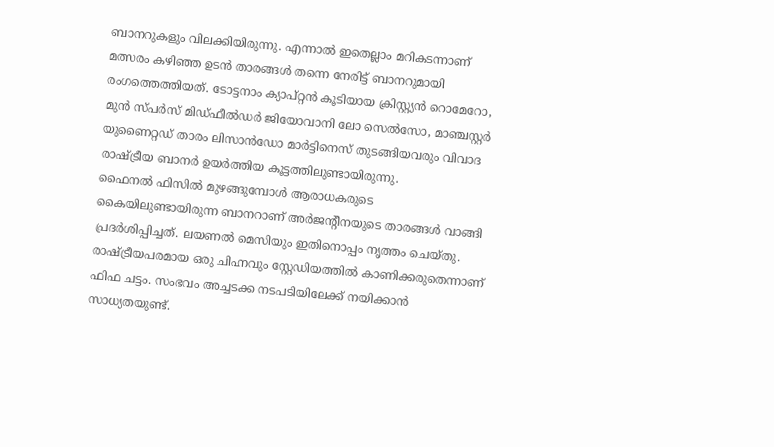ബാനറുകളും വിലക്കിയിരുന്നു. എന്നാല്‍ ഇതെല്ലാം മറികടന്നാണ് മത്സരം കഴിഞ്ഞ ഉടന്‍ താരങ്ങള്‍ തന്നെ നേരിട്ട് ബാനറുമായി രംഗത്തെത്തിയത്. ടോട്ടനാം ക്യാപ്റ്റന്‍ കൂടിയായ ക്രിസ്റ്റ്യന്‍ റൊമേറോ, മുന്‍ സ്പര്‍സ് മിഡ്ഫീല്‍ഡര്‍ ജിയോവാനി ലോ സെല്‍സോ, മാഞ്ചസ്റ്റര്‍ യുണൈറ്റഡ് താരം ലിസാന്‍ഡോ മാര്‍ട്ടിനെസ് തുടങ്ങിയവരും വിവാദ രാഷ്ട്രീയ ബാനര്‍ ഉയര്‍ത്തിയ കൂട്ടത്തിലുണ്ടായിരുന്നു.
ഫൈനല്‍ ഫിസില്‍ മുഴങ്ങുമ്പോള്‍ ആരാധകരുടെ കൈയിലുണ്ടായിരുന്ന ബാനറാണ് അര്‍ജന്റീനയുടെ താരങ്ങള്‍ വാങ്ങി പ്രദര്‍ശിപ്പിച്ചത്. ലയണല്‍ മെസിയും ഇതിനൊപ്പം നൃത്തം ചെയ്തു. രാഷ്ട്രീയപരമായ ഒരു ചിഹ്നവും സ്റ്റേഡിയത്തില്‍ കാണിക്കരുതെന്നാണ് ഫിഫ ചട്ടം. സംഭവം അച്ചടക്ക നടപടിയിലേക്ക് നയിക്കാന്‍ സാധ്യതയുണ്ട്.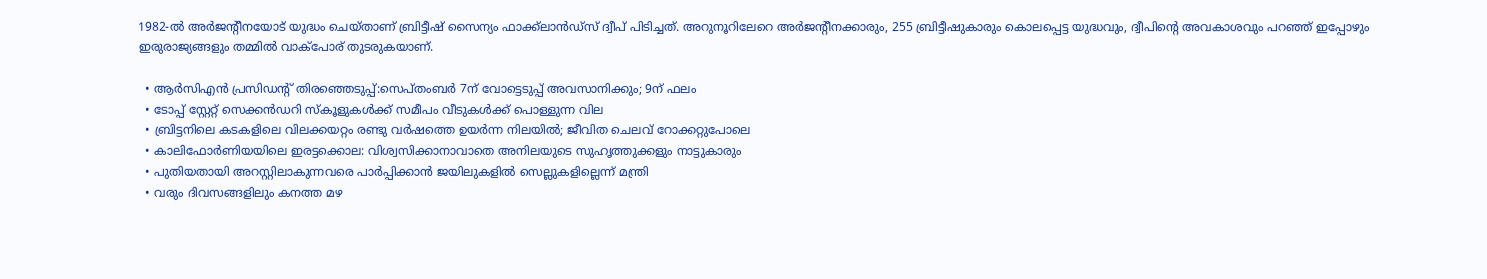1982-ല്‍ അര്‍ജന്റീനയോട് യുദ്ധം ചെയ്താണ് ബ്രിട്ടീഷ് സൈന്യം ഫാക്ക്‌ലാന്‍ഡ്‌സ് ദ്വീപ് പിടിച്ചത്. അറുനൂറിലേറെ അര്‍ജന്റീനക്കാരും, 255 ബ്രിട്ടീഷുകാരും കൊലപ്പെട്ട യുദ്ധവും, ദ്വീപിന്റെ അവകാശവും പറഞ്ഞ് ഇപ്പോഴും ഇരുരാജ്യങ്ങളും തമ്മില്‍ വാക്‌പോര് തുടരുകയാണ്.

  • ആര്‍സിഎന്‍ പ്രസിഡന്റ് തിരഞ്ഞെടുപ്പ്:സെപ്തംബര്‍ 7ന് വോട്ടെടുപ്പ് അവസാനിക്കും; 9ന് ഫലം
  • ടോപ്പ് സ്റ്റേറ്റ് സെക്കന്‍ഡറി സ്‌കൂളുകള്‍ക്ക് സമീപം വീടുകള്‍ക്ക് പൊള്ളുന്ന വില
  • ബ്രിട്ടനിലെ കടകളിലെ വിലക്കയറ്റം രണ്ടു വര്‍ഷത്തെ ഉയര്‍ന്ന നിലയില്‍; ജീവിത ചെലവ് റോക്കറ്റുപോലെ
  • കാലിഫോര്‍ണിയയിലെ ഇരട്ടക്കൊല: വിശ്വസിക്കാനാവാതെ അനിലയുടെ സുഹൃത്തുക്കളും നാട്ടുകാരും
  • പുതിയതായി അറസ്റ്റിലാകുന്നവരെ പാര്‍പ്പിക്കാന്‍ ജയിലുകളില്‍ സെല്ലുകളില്ലെന്ന് മന്ത്രി
  • വരും ദിവസങ്ങളിലും കനത്ത മഴ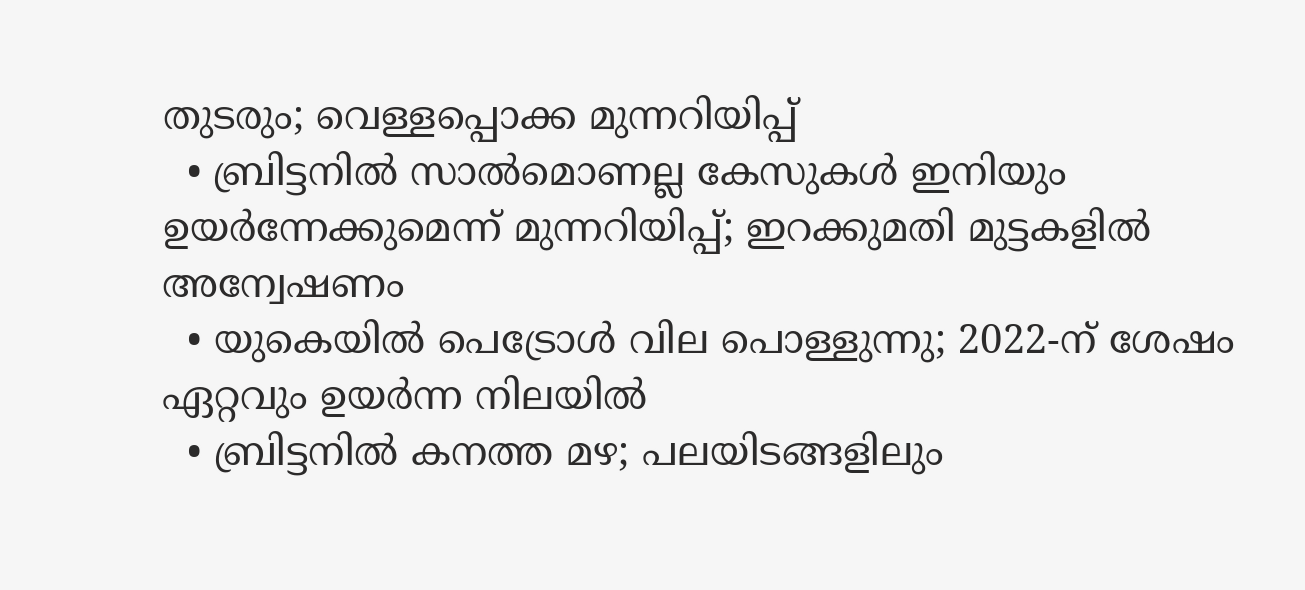തുടരും; വെള്ളപ്പൊക്ക മുന്നറിയിപ്പ്
  • ബ്രിട്ടനില്‍ സാല്‍മൊണല്ല കേസുകള്‍ ഇനിയും ഉയര്‍ന്നേക്കുമെന്ന് മുന്നറിയിപ്പ്; ഇറക്കുമതി മുട്ടകളില്‍ അന്വേഷണം
  • യുകെയില്‍ പെട്രോള്‍ വില പൊള്ളുന്നു; 2022-ന് ശേഷം ഏറ്റവും ഉയര്‍ന്ന നിലയില്‍
  • ബ്രിട്ടനില്‍ കനത്ത മഴ; പലയിടങ്ങളിലും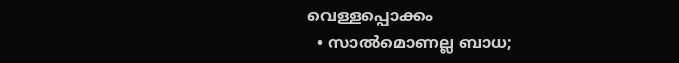വെള്ളപ്പൊക്കം
  • സാല്‍മൊണല്ല ബാധ;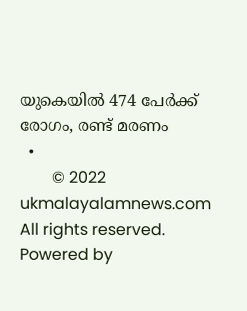യുകെയില്‍ 474 പേര്‍ക്ക് രോഗം, രണ്ട് മരണം
  •
        © 2022 ukmalayalamnews.com All rights reserved. Powered by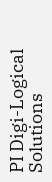PI Digi-Logical Solutions